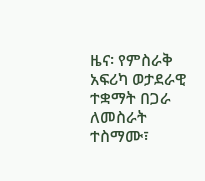ዜና፡ የምስራቅ አፍሪካ ወታደራዊ ተቋማት በጋራ ለመስራት ተስማሙ፣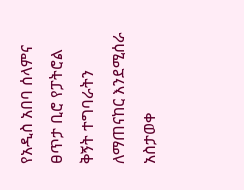የአዲስ አበባ ሰላምና ፀጥታ ቢሮ የፓትሮል ቅኝት ተግባራትን ለማጠናከር እንደሚሰራ አስታወቀ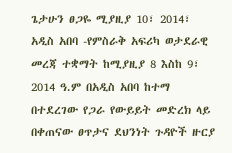ጌታሁን ፀጋዬ ሚያዚያ 10፣ 2014፣ አዲስ አበባ -የምስራቅ አፍሪካ ወታደራዊ መረጃ ተቋማት ከሚያዚያ 8 እስከ 9፣ 2014 ዓ.ም በአዲስ አበባ ከተማ በተደረገው የጋራ የውይይት መድረክ ላይ በቀጠናው ፀጥታና ደህንነት ጉዳዮች ዙርያ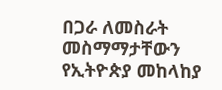በጋራ ለመስራት መስማማታቸውን የኢትዮጵያ መከላከያ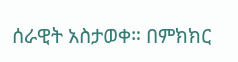ሰራዊት አስታወቀ። በምክክር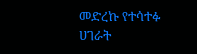መድረኩ የተሳተፉ ሀገራት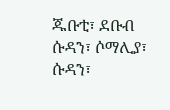ጁቡቲ፣ ደቡብ ሱዳን፣ ሶማሊያ፣ ሱዳን፣